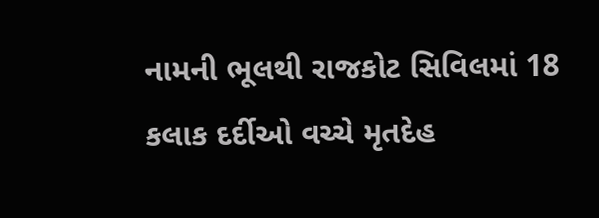નામની ભૂલથી રાજકોટ સિવિલમાં 18 કલાક દર્દીઓ વચ્ચે મૃતદેહ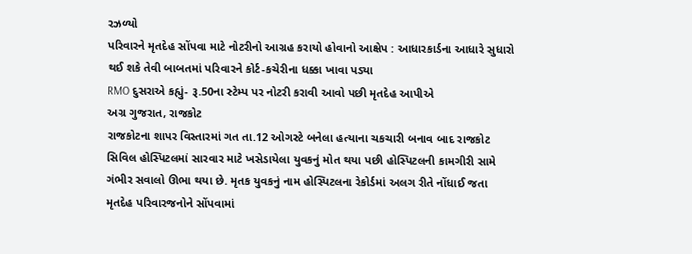રઝળ્યો
પરિવારને મૃતદેહ સોંપવા માટે નોટરીનો આગ્રહ કરાયો હોવાનો આક્ષેપ : આધારકાર્ડના આધારે સુધારો થઈ શકે તેવી બાબતમાં પરિવારને કોર્ટ-કચેરીના ધક્કા ખાવા પડ્યા
RMO દુસરાએ કહ્યું- રૂ.50ના સ્ટેમ્પ પર નોટરી કરાવી આવો પછી મૃતદેહ આપીએ
અગ્ર ગુજરાત, રાજકોટ
રાજકોટના શાપર વિસ્તારમાં ગત તા.12 ઓગસ્ટે બનેલા હત્યાના ચકચારી બનાવ બાદ રાજકોટ સિવિલ હોસ્પિટલમાં સારવાર માટે ખસેડાયેલા યુવકનું મોત થયા પછી હોસ્પિટલની કામગીરી સામે ગંભીર સવાલો ઊભા થયા છે. મૃતક યુવકનું નામ હોસ્પિટલના રેકોર્ડમાં અલગ રીતે નોંધાઈ જતા મૃતદેહ પરિવારજનોને સોંપવામાં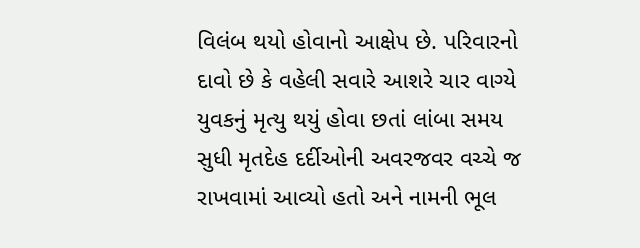વિલંબ થયો હોવાનો આક્ષેપ છે. પરિવારનો દાવો છે કે વહેલી સવારે આશરે ચાર વાગ્યે યુવકનું મૃત્યુ થયું હોવા છતાં લાંબા સમય સુધી મૃતદેહ દર્દીઓની અવરજવર વચ્ચે જ રાખવામાં આવ્યો હતો અને નામની ભૂલ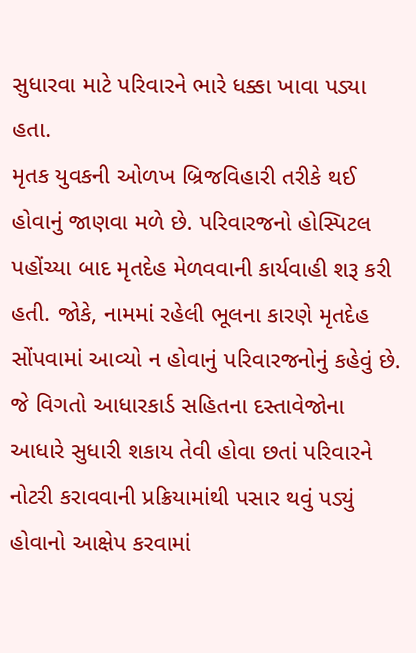સુધારવા માટે પરિવારને ભારે ધક્કા ખાવા પડ્યા હતા.
મૃતક યુવકની ઓળખ બ્રિજવિહારી તરીકે થઈ હોવાનું જાણવા મળે છે. પરિવારજનો હોસ્પિટલ પહોંચ્યા બાદ મૃતદેહ મેળવવાની કાર્યવાહી શરૂ કરી હતી. જોકે, નામમાં રહેલી ભૂલના કારણે મૃતદેહ સોંપવામાં આવ્યો ન હોવાનું પરિવારજનોનું કહેવું છે. જે વિગતો આધારકાર્ડ સહિતના દસ્તાવેજોના આધારે સુધારી શકાય તેવી હોવા છતાં પરિવારને નોટરી કરાવવાની પ્રક્રિયામાંથી પસાર થવું પડ્યું હોવાનો આક્ષેપ કરવામાં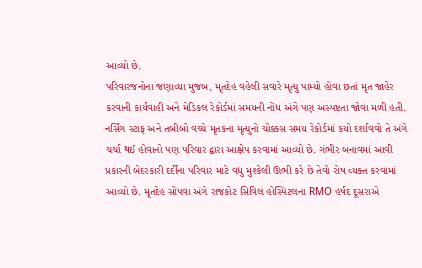આવ્યો છે.
પરિવારજનોના જણાવ્યા મુજબ, મૃતદેહ વહેલી સવારે મૃત્યુ પામ્યો હોવા છતાં મૃત જાહેર કરવાની કાર્યવાહી અને મેડિકલ રેકોર્ડમાં સમયની નોંધ અંગે પણ અસ્પષ્ટતા જોવા મળી હતી. નર્સિંગ સ્ટાફ અને તબીબો વચ્ચે મૃતકના મૃત્યુનો ચોક્કસ સમય રેકોર્ડમાં કયો દર્શાવવો તે અંગે ચર્ચા થઈ હોવાનો પણ પરિવાર દ્વારા આક્ષેપ કરવામાં આવ્યો છે. ગંભીર બનાવમાં આવી પ્રકારની બેદરકારી દર્દીના પરિવાર માટે વધુ મુશ્કેલી ઊભી કરે છે તેવો રોષ વ્યક્ત કરવામાં આવ્યો છે. મૃતદેહ સોંપવા અંગે રાજકોટ સિવિલ હોસ્પિટલના RMO હર્ષદ દૂસરાએ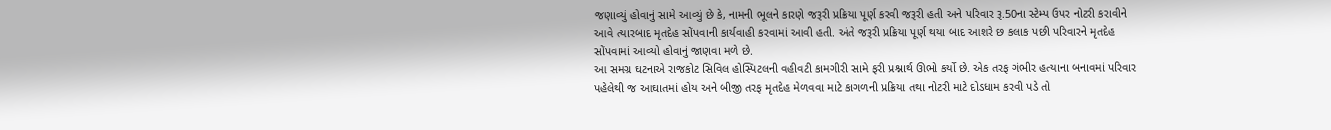જણાવ્યું હોવાનું સામે આવ્યું છે કે, નામની ભૂલને કારણે જરૂરી પ્રક્રિયા પૂર્ણ કરવી જરૂરી હતી અને પરિવાર રૂ.50ના સ્ટેમ્પ ઉપર નોટરી કરાવીને આવે ત્યારબાદ મૃતદેહ સોંપવાની કાર્યવાહી કરવામાં આવી હતી. અંતે જરૂરી પ્રક્રિયા પૂર્ણ થયા બાદ આશરે છ કલાક પછી પરિવારને મૃતદેહ સોંપવામાં આવ્યો હોવાનું જાણવા મળે છે.
આ સમગ્ર ઘટનાએ રાજકોટ સિવિલ હોસ્પિટલની વહીવટી કામગીરી સામે ફરી પ્રશ્નાર્થ ઊભો કર્યો છે. એક તરફ ગંભીર હત્યાના બનાવમાં પરિવાર પહેલેથી જ આઘાતમાં હોય અને બીજી તરફ મૃતદેહ મેળવવા માટે કાગળની પ્રક્રિયા તથા નોટરી માટે દોડધામ કરવી પડે તો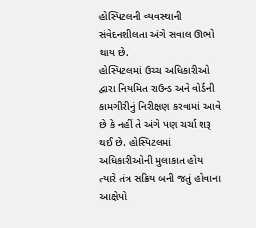હોસ્પિટલની વ્યવસ્થાની સંવેદનશીલતા અંગે સવાલ ઊભો થાય છે.
હોસ્પિટલમાં ઉચ્ચ અધિકારીઓ દ્વારા નિયમિત રાઉન્ડ અને વોર્ડની કામગીરીનું નિરીક્ષણ કરવામાં આવે છે કે નહીં તે અંગે પણ ચર્ચા શરૂ થઈ છે. હોસ્પિટલમાં અધિકારીઓની મુલાકાત હોય ત્યારે તંત્ર સક્રિય બની જતું હોવાના આક્ષેપો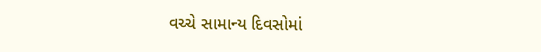વચ્ચે સામાન્ય દિવસોમાં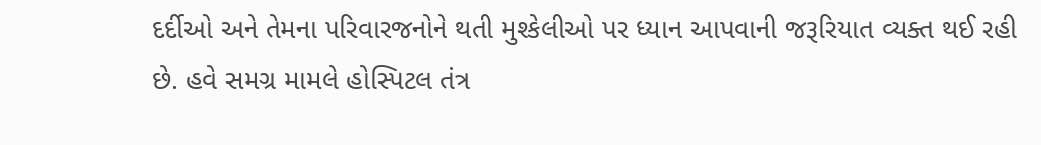દર્દીઓ અને તેમના પરિવારજનોને થતી મુશ્કેલીઓ પર ધ્યાન આપવાની જરૂરિયાત વ્યક્ત થઈ રહી છે. હવે સમગ્ર મામલે હોસ્પિટલ તંત્ર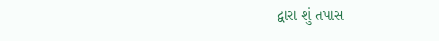દ્વારા શું તપાસ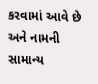કરવામાં આવે છે અને નામની સામાન્ય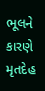ભૂલને કારણે મૃતદેહ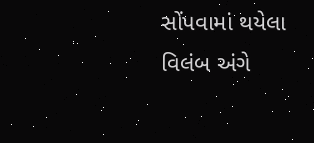સોંપવામાં થયેલા વિલંબ અંગે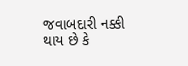જવાબદારી નક્કી થાય છે કે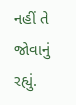નહીં તે જોવાનું રહ્યું.